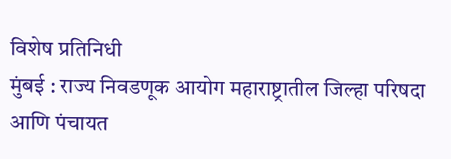विशेष प्रतिनिधी
मुंबई : राज्य निवडणूक आयोग महाराष्ट्रातील जिल्हा परिषदा आणि पंचायत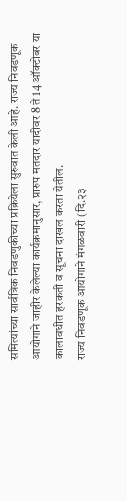समित्यांच्या सार्वत्रिक निवडणुकीच्या प्रक्रियेला सुरुवात केली आहे. राज्य निवडणूक आयोगाने जाहीर केलेल्या कार्यक्रमानुसार, प्रारुप मतदार यादीवर 8 ते 14 ऑक्टोबर या कालावधीत हरकती व सूचना दाखल करता येतील.
राज्य निवडणूक आयोगाने मंगळवारी (दि.२३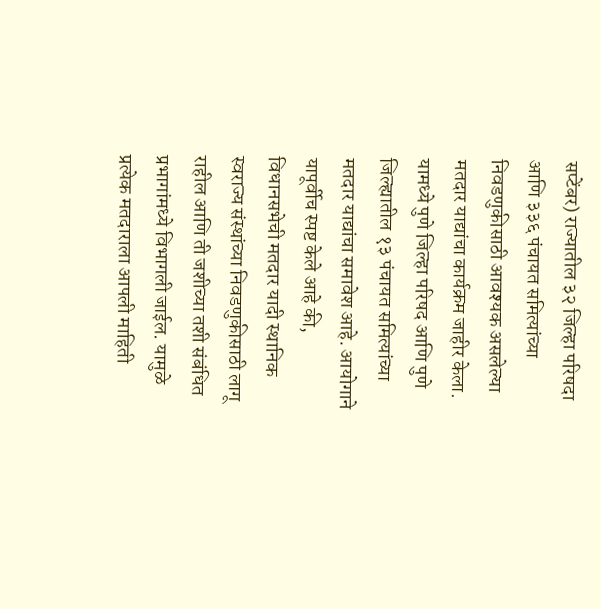सप्टेंबर) राज्यातील ३२ जिल्हा परिषदा आणि ३३६ पंचायत समित्यांच्या निवडणुकीसाठी आवश्यक असलेल्या मतदार याद्यांचा कार्यक्रम जाहीर केला. यामध्ये पुणे जिल्हा परिषद आणि पुणे जिल्ह्यातील १३ पंचायत समित्यांच्या मतदार याद्यांचा समावेश आहे. आयोगाने यापूर्वीच स्पष्ट केले आहे की, विधानसभेची मतदार यादी स्थानिक स्वराज्य संस्थांच्या निवडणुकीसाठी लागू राहील आणि ती जशीच्या तशी संबंधित प्रभागांमध्ये विभागली जाईल. यामुळे प्रत्येक मतदाराला आपली माहिती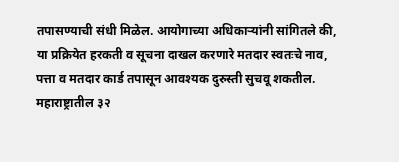तपासण्याची संधी मिळेल. आयोगाच्या अधिकाऱ्यांनी सांगितले की, या प्रक्रियेत हरकती व सूचना दाखल करणारे मतदार स्वतःचे नाव, पत्ता व मतदार कार्ड तपासून आवश्यक दुरुस्ती सुचवू शकतील.
महाराष्ट्रातील ३२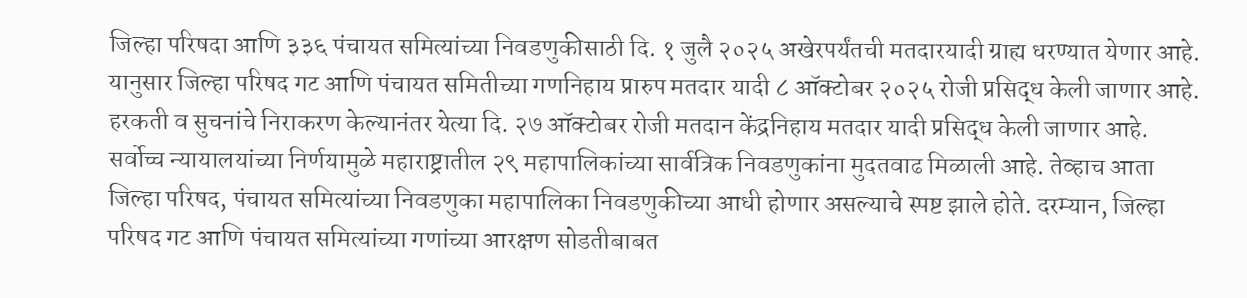जिल्हा परिषदा आणि ३३६ पंचायत समित्यांच्या निवडणुकीसाठी दि. १ जुलै २०२५ अखेरपर्यंतची मतदारयादी ग्राह्य धरण्यात येणार आहे.
यानुसार जिल्हा परिषद गट आणि पंचायत समितीच्या गणनिहाय प्रारुप मतदार यादी ८ ऑक्टोबर २०२५ रोजी प्रसिद्ध केली जाणार आहे. हरकती व सुचनांचे निराकरण केल्यानंतर येत्या दि. २७ ऑक्टोबर रोजी मतदान केंद्रनिहाय मतदार यादी प्रसिद्ध केली जाणार आहे.
सर्वोच्च न्यायालयांच्या निर्णयामुळे महाराष्ट्रातील २९ महापालिकांच्या सार्वत्रिक निवडणुकांना मुदतवाढ मिळाली आहे. तेव्हाच आता जिल्हा परिषद, पंचायत समित्यांच्या निवडणुका महापालिका निवडणुकीच्या आधी होणार असल्याचे स्पष्ट झाले होते. दरम्यान, जिल्हा परिषद गट आणि पंचायत समित्यांच्या गणांच्या आरक्षण सोडतीबाबत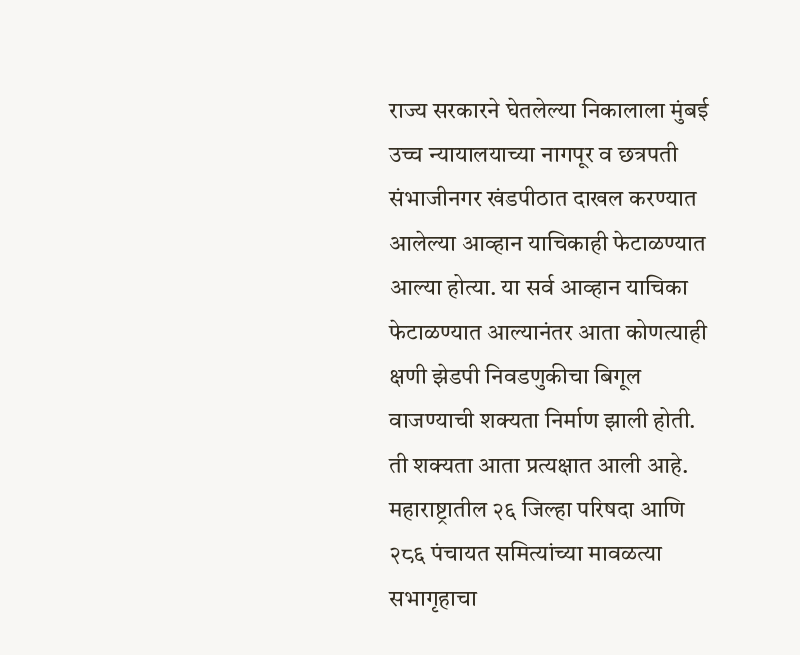राज्य सरकारने घेतलेल्या निकालाला मुंबई उच्च न्यायालयाच्या नागपूर व छत्रपती संभाजीनगर खंडपीठात दाखल करण्यात आलेल्या आव्हान याचिकाही फेटाळण्यात आल्या होत्या. या सर्व आव्हान याचिका फेटाळण्यात आल्यानंतर आता कोणत्याही क्षणी झेडपी निवडणुकीचा बिगूल वाजण्याची शक्यता निर्माण झाली होती. ती शक्यता आता प्रत्यक्षात आली आहे.
महाराष्ट्रातील २६ जिल्हा परिषदा आणि २८६ पंचायत समित्यांच्या मावळत्या सभागृहाचा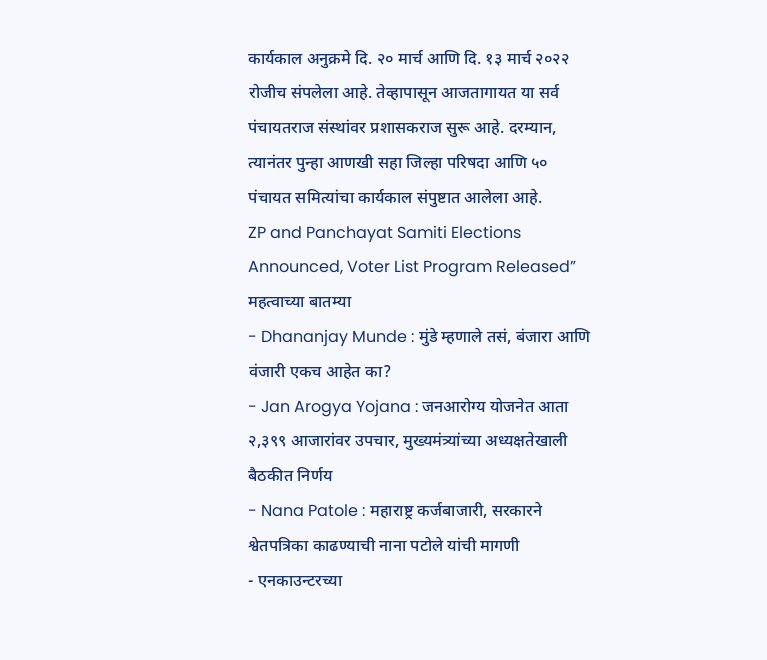कार्यकाल अनुक्रमे दि. २० मार्च आणि दि. १३ मार्च २०२२ रोजीच संपलेला आहे. तेव्हापासून आजतागायत या सर्व पंचायतराज संस्थांवर प्रशासकराज सुरू आहे. दरम्यान, त्यानंतर पुन्हा आणखी सहा जिल्हा परिषदा आणि ५० पंचायत समित्यांचा कार्यकाल संपुष्टात आलेला आहे.
ZP and Panchayat Samiti Elections Announced, Voter List Program Released”
महत्वाच्या बातम्या
- Dhananjay Munde : मुंडे म्हणाले तसं, बंजारा आणि वंजारी एकच आहेत का?
- Jan Arogya Yojana : जनआरोग्य योजनेत आता २,३९९ आजारांवर उपचार, मुख्यमंत्र्यांच्या अध्यक्षतेखाली बैठकीत निर्णय
- Nana Patole : महाराष्ट्र कर्जबाजारी, सरकारने श्वेतपत्रिका काढण्याची नाना पटोले यांची मागणी
- एनकाउन्टरच्या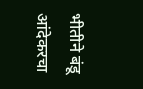भीतीने बंडू आंदेकरचा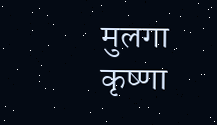मुलगा कृष्णा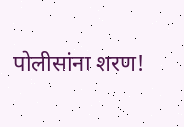पोलीसांना शरण!